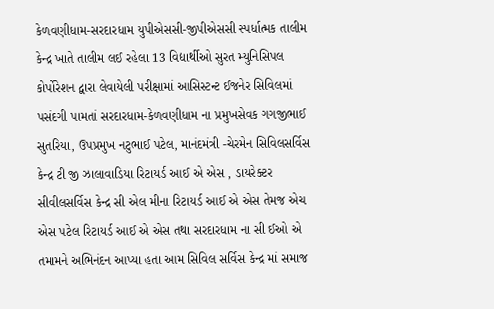કેળવણીધામ-સરદારધામ યુપીએસસી-જીપીએસસી સ્પર્ધાત્મક તાલીમ કેન્દ્ર ખાતે તાલીમ લઈ રહેલા 13 વિદ્યાર્થીઓ સુરત મ્યુનિસિપલ કોર્પોરેશન દ્વારા લેવાયેલી પરીક્ષામાં આસિસ્ટન્ટ ઈજનેર સિવિલમાં પસંદગી પામતાં સરદારધામ-કેળવણીધામ ના પ્રમુખસેવક ગગજીભાઈ સુતરિયા, ઉપપ્રમુખ નટુભાઈ પટેલ, માનંદમંત્રી -ચેરમેન સિવિલસર્વિસ કેન્દ્ર ટી જી ઝાલાવાડિયા રિટાયર્ડ આઈ એ એસ , ડાયરેક્ટર સીવીલસર્વિસ કેન્દ્ર સી એલ મીના રિટાયર્ડ આઈ એ એસ તેમજ એચ એસ પટેલ રિટાયર્ડ આઈ એ એસ તથા સરદારધામ ના સી ઈઓ એ તમામને અભિનંદન આપ્યા હતા આમ સિવિલ સર્વિસ કેન્દ્ર માં સમાજ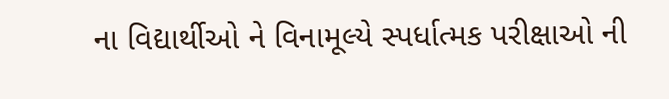ના વિદ્યાર્થીઓ ને વિનામૂલ્યે સ્પર્ધાત્મક પરીક્ષાઓ ની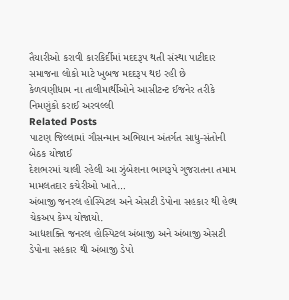તૈયારીઓ કરાવી કારકિર્દીમાં મદદરૂપ થતી સંસ્થા પાટીદાર સમાજના લોકો માટે ખુબજ મદદરૂપ થઇ રહી છે
કેળવણીધામ ના તાલીમાર્થીઓને આસીટન્ટ ઈજનેર તરીકે નિમણુંકો કરાઈ અરવલ્લી
Related Posts
પાટણ જિલ્લામાં ગૌસન્માન અભિયાન અંતર્ગત સાધુ-સંતોની બેઠક યોજાઈ
દેશભરમાં ચાલી રહેલી આ ઝુંબેશના ભાગરૂપે ગુજરાતના તમામ મામલતદાર કચેરીઓ ખાતે…
અંબાજી જનરલ હોસ્પિટલ અને એસટી ડેપોના સહકાર થી હેલ્થ ચેકઅપ કેમ્પ યોજાયો.
આદ્યશક્તિ જનરલ હોસ્પિટલ અંબાજી અને અંબાજી એસટી ડેપોના સહકાર થી અંબાજી ડેપો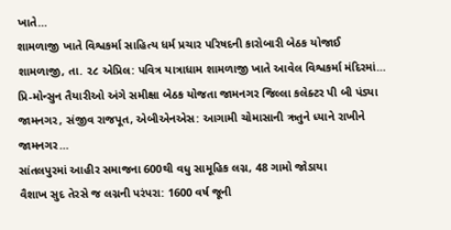ખાતે…
શામળાજી ખાતે વિશ્વકર્મા સાહિત્ય ધર્મ પ્રચાર પરિષદની કારોબારી બેઠક યોજાઈ
શામળાજી, તા. ૨૮ એપ્રિલ: પવિત્ર યાત્રાધામ શામળાજી ખાતે આવેલ વિશ્વકર્મા મંદિરમાં…
પ્રિ-મોન્સુન તૈયારીઓ અંગે સમીક્ષા બેઠક યોજતા જામનગર જિલ્લા કલેક્ટર પી બી પંડ્યા
જામનગર, સંજીવ રાજપૂત, એબીએનએસ: આગામી ચોમાસાની ઋતુને ધ્યાને રાખીને જામનગર…
સાંતલપુરમાં આહીર સમાજના 600થી વધુ સામૂહિક લગ્ન, 48 ગામો જોડાયા
વૈશાખ સુદ તેરસે જ લગ્નની પરંપરા: 1600 વર્ષ જૂની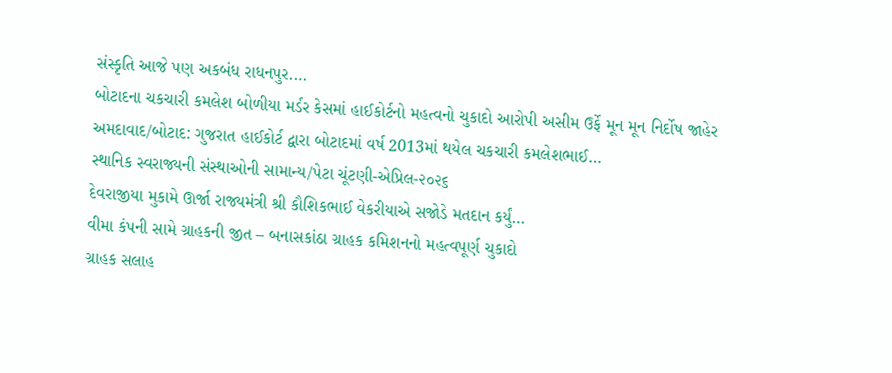સંસ્કૃતિ આજે પણ અકબંધ રાધનપુર.…
બોટાદના ચકચારી કમલેશ બોળીયા મર્ડર કેસમાં હાઈકોર્ટનો મહત્વનો ચુકાદો આરોપી અસીમ ઉર્ફે મૂન મૂન નિર્દોષ જાહેર
અમદાવાદ/બોટાદ: ગુજરાત હાઈકોર્ટ દ્વારા બોટાદમાં વર્ષ 2013માં થયેલ ચકચારી કમલેશભાઈ…
સ્થાનિક સ્વરાજ્યની સંસ્થાઓની સામાન્ય/પેટા ચૂંટણી-એપ્રિલ-૨૦૨૬
દેવરાજીયા મુકામે ઊર્જા રાજ્યમંત્રી શ્રી કૌશિકભાઈ વેકરીયાએ સજોડે મતદાન કર્યું…
વીમા કંપની સામે ગ્રાહકની જીત – બનાસકાંઠા ગ્રાહક કમિશનનો મહત્વપૂર્ણ ચુકાદો
ગ્રાહક સલાહ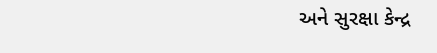અને સુરક્ષા કેન્દ્ર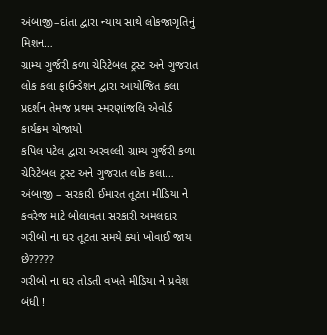અંબાજી–દાંતા દ્વારા ન્યાય સાથે લોકજાગૃતિનું મિશન…
ગ્રામ્ય ગુર્જરી કળા ચેરિટેબલ ટ્રસ્ટ અને ગુજરાત લોક કલા ફાઉન્ડેશન દ્વારા આયોજિત કલા પ્રદર્શન તેમજ પ્રથમ સ્મરણાંજલિ એવોર્ડ કાર્યક્રમ યોજાયો
કપિલ પટેલ દ્વારા અરવલ્લી ગ્રામ્ય ગુર્જરી કળા ચેરિટેબલ ટ્રસ્ટ અને ગુજરાત લોક કલા…
અંબાજી – સરકારી ઈમારત તૂટતા મીડિયા ને કવરેજ માટે બોલાવતા સરકારી અમલદાર ગરીબો ના ઘર તૂટતા સમયે ક્યાં ખોવાઈ જાય છે?????
ગરીબો ના ઘર તોડતી વખતે મીડિયા ને પ્રવેશ બંધી !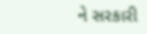ને સરકારી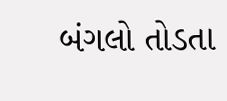બંગલો તોડતા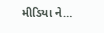મીડિયા ને…